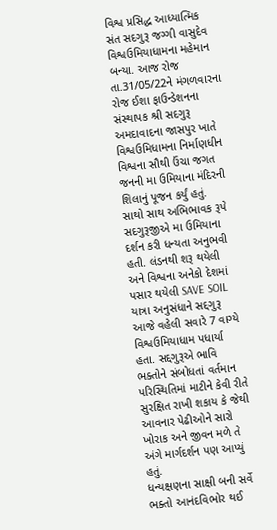વિશ્વ પ્રસિદ્ધ આધ્યાત્મિક સંત સદગુરૂ જગ્ગી વાસુદેવ વિશ્વઉમિયાધામના મહેમાન બન્યા. આજ રોજ તા.31/05/22ને મંગળવારના રોજ ઈશા ફાઉન્ડેશનના સંસ્થાપક શ્રી સદગુરૂ અમદાવાદના જાસપુર ખાતે વિશ્વઉમિધામના નિર્માણધીન વિશ્વના સૌથી ઉંચા જગત જનની મા ઉમિયાના મંદિરની શિલાનું પૂજન કર્યું હતું.
સાથો સાથ અભિભાવક રૂપે સદગુરૂજીએ મા ઉમિયાના દર્શન કરી ધન્યતા અનુભવી હતી. લંડનથી શરૂ થયેલી અને વિશ્વના અનેકો દેશમાં પસાર થયેલી SAVE SOIL યાત્રા અનુસંધાને સદ્દગુરૂ આજે વહેલી સવારે 7 વાગ્યે વિશ્વઉમિયાધામ પધાર્યા હતા. સદ્દગુરૂએ ભાવિ ભક્તોને સંબોધતાં વર્તમાન પરિસ્થિતિમાં માટીને કેવી રીતે સુરક્ષિત રાખી શકાય કે જેથી આવનાર પેઢીઓને સારો ખોરાક અને જીવન મળે તે અંગે માર્ગદર્શન પણ આપ્યું હતું.
ધન્યક્ષણના સાક્ષી બની સર્વે ભક્તો આનંદવિભોર થઈ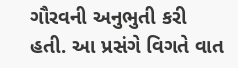ગૌરવની અનુભુતી કરી હતી. આ પ્રસંગે વિગતે વાત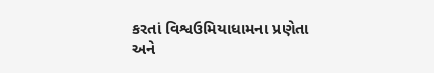કરતાં વિશ્વઉમિયાધામના પ્રણેતા અને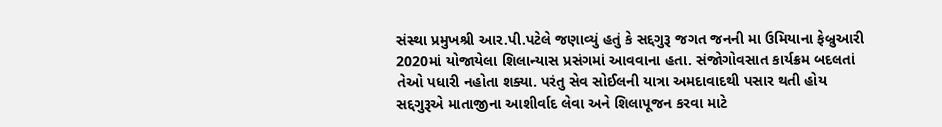સંસ્થા પ્રમુખશ્રી આર.પી.પટેલે જણાવ્યું હતું કે સદ્દગુરૂ જગત જનની મા ઉમિયાના ફેબ્રુઆરી 2020માં યોજાયેલા શિલાન્યાસ પ્રસંગમાં આવવાના હતા. સંજોગોવસાત કાર્યક્રમ બદલતાં તેઓ પધારી નહોતા શક્યા. પરંતુ સેવ સોઈલની યાત્રા અમદાવાદથી પસાર થતી હોય સદ્દગુરૂએ માતાજીના આશીર્વાદ લેવા અને શિલાપૂજન કરવા માટે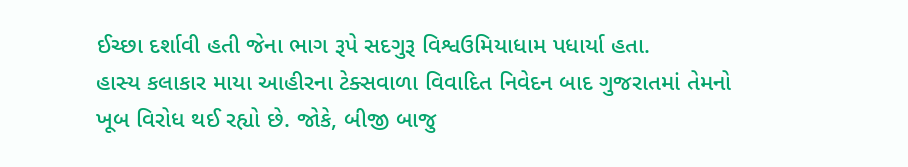ઈચ્છા દર્શાવી હતી જેના ભાગ રૂપે સદગુરૂ વિશ્વઉમિયાધામ પધાર્યા હતા.
હાસ્ય કલાકાર માયા આહીરના ટેક્સવાળા વિવાદિત નિવેદન બાદ ગુજરાતમાં તેમનો ખૂબ વિરોધ થઈ રહ્યો છે. જોકે, બીજી બાજુ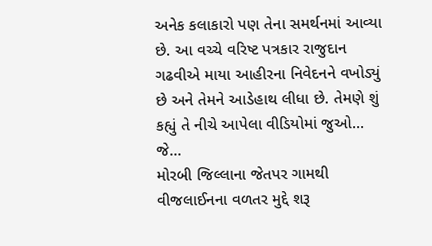અનેક કલાકારો પણ તેના સમર્થનમાં આવ્યા છે. આ વચ્ચે વરિષ્ટ પત્રકાર રાજુદાન ગઢવીએ માયા આહીરના નિવેદનને વખોડ્યું છે અને તેમને આડેહાથ લીધા છે. તેમણે શું કહ્યું તે નીચે આપેલા વીડિયોમાં જુઓ...
જે...
મોરબી જિલ્લાના જેતપર ગામથી વીજલાઈનના વળતર મુદ્દે શરૂ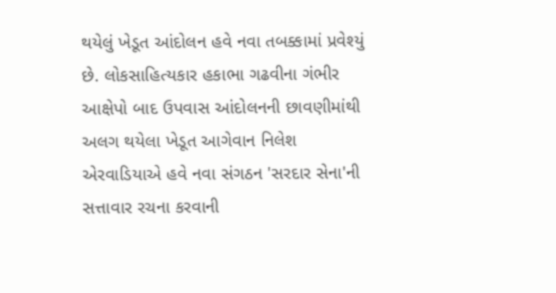થયેલું ખેડૂત આંદોલન હવે નવા તબક્કામાં પ્રવેશ્યું છે. લોકસાહિત્યકાર હકાભા ગઢવીના ગંભીર આક્ષેપો બાદ ઉપવાસ આંદોલનની છાવણીમાંથી અલગ થયેલા ખેડૂત આગેવાન નિલેશ એરવાડિયાએ હવે નવા સંગઠન 'સરદાર સેના'ની સત્તાવાર રચના કરવાની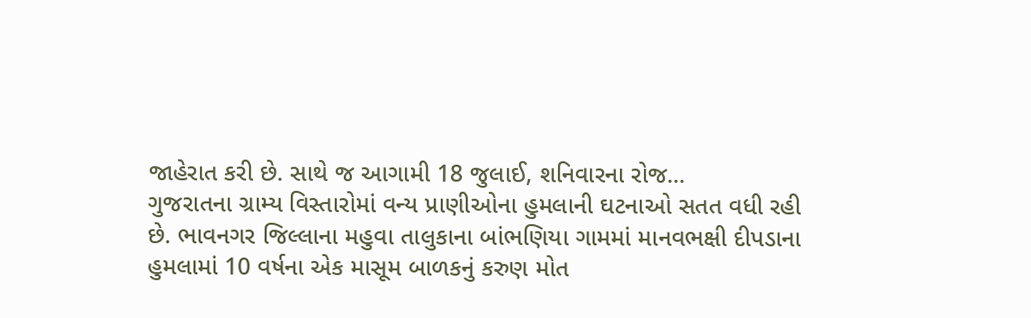જાહેરાત કરી છે. સાથે જ આગામી 18 જુલાઈ, શનિવારના રોજ...
ગુજરાતના ગ્રામ્ય વિસ્તારોમાં વન્ય પ્રાણીઓના હુમલાની ઘટનાઓ સતત વધી રહી છે. ભાવનગર જિલ્લાના મહુવા તાલુકાના બાંભણિયા ગામમાં માનવભક્ષી દીપડાના હુમલામાં 10 વર્ષના એક માસૂમ બાળકનું કરુણ મોત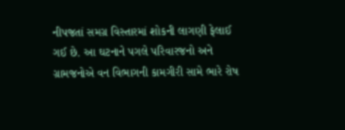નીપજતાં સમગ્ર વિસ્તારમાં શોકની લાગણી ફેલાઈ ગઈ છે. આ ઘટનાને પગલે પરિવારજનો અને ગ્રામજનોએ વન વિભાગની કામગીરી સામે ભારે રોષ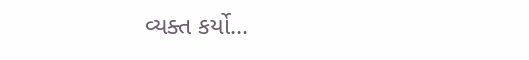વ્યક્ત કર્યો...